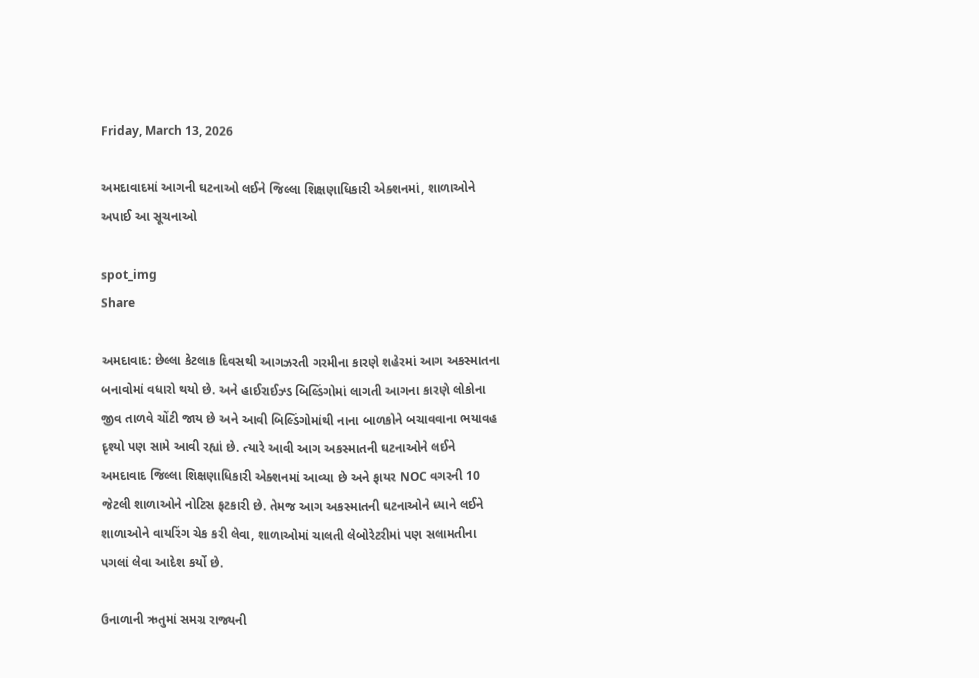Friday, March 13, 2026

અમદાવાદમાં આગની ઘટનાઓ લઈને જિલ્લા શિક્ષણાધિકારી એક્શનમાં, શાળાઓને અપાઈ આ સૂચનાઓ

spot_img
Share

અમદાવાદ: છેલ્લા કેટલાક દિવસથી આગઝરતી ગરમીના કારણે શહેરમાં આગ અકસ્માતના બનાવોમાં વધારો થયો છે. અને હાઈરાઈઝ્ડ બિલ્ડિંગોમાં લાગતી આગના કારણે લોકોના જીવ તાળવે ચોંટી જાય છે અને આવી બિલ્ડિંગોમાંથી નાના બાળકોને બચાવવાના ભયાવહ દૃશ્યો પણ સામે આવી રહ્યાં છે. ત્યારે આવી આગ અકસ્માતની ઘટનાઓને લઈને અમદાવાદ જિલ્લા શિક્ષણાધિકારી એક્શનમાં આવ્યા છે અને ફાયર NOC વગરની 10 જેટલી શાળાઓને નોટિસ ફટકારી છે. તેમજ આગ અકસ્માતની ઘટનાઓને ધ્યાને લઈને શાળાઓને વાયરિંગ ચેક કરી લેવા, શાળાઓમાં ચાલતી લેબોરેટરીમાં પણ સલામતીના પગલાં લેવા આદેશ કર્યો છે.

ઉનાળાની ઋતુમાં સમગ્ર રાજ્યની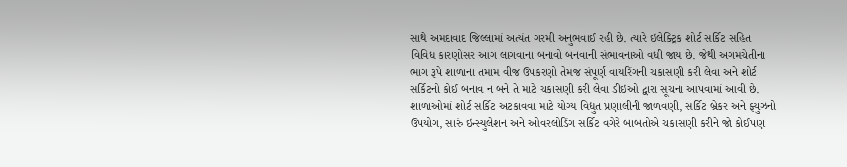સાથે અમદાવાદ જિલ્લામાં અત્યંત ગરમી અનુભવાઈ રહી છે. ત્યારે ઇલેક્ટ્રિક શોર્ટ સર્કિટ સહિત વિવિધ કારણોસર આગ લાગવાના બનાવો બનવાની સંભાવનાઓ વધી જાય છે. જેથી અગમચેતીના ભાગ રૂપે શાળાના તમામ વીજ ઉપકરણો તેમજ સંપૂર્ણ વાયરિંગની ચકાસણી કરી લેવા અને શોર્ટ સર્કિટનો કોઈ બનાવ ન બને તે માટે ચકાસણી કરી લેવા ડીઇઓ દ્વારા સૂચના આપવામાં આવી છે. શાળાઓમાં શોર્ટ સર્કિટ અટકાવવા માટે યોગ્ય વિદ્યુત પ્રણાલીની જાળવણી, સર્કિટ બ્રેકર અને ફ્યુઝનો ઉપયોગ, સારું ઇન્સ્યુલેશન અને ઓવરલોડિંગ સર્કિટ વગેરે બાબતોએ ચકાસણી કરીને જો કોઈપણ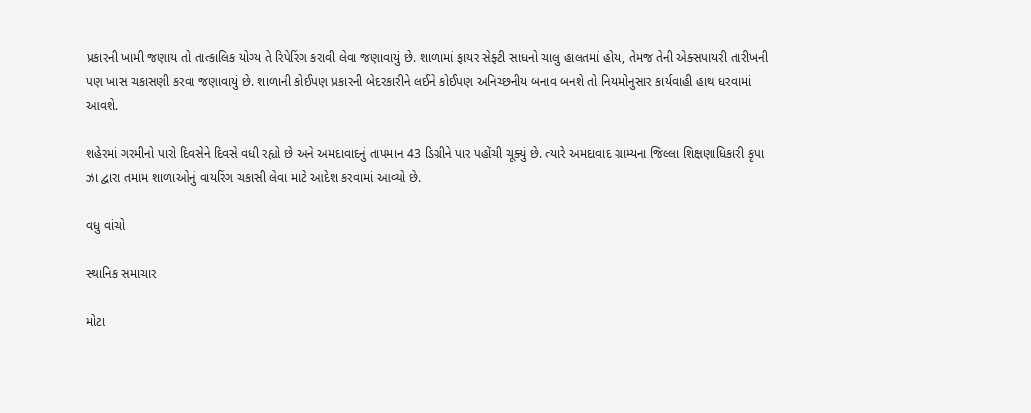પ્રકારની ખામી જણાય તો તાત્કાલિક યોગ્ય તે રિપેરિંગ કરાવી લેવા જણાવાયું છે. શાળામાં ફાયર સેફ્ટી સાધનો ચાલુ હાલતમાં હોય, તેમજ તેની એક્સપાયરી તારીખની પણ ખાસ ચકાસણી કરવા જણાવાયું છે. શાળાની કોઈપણ પ્રકારની બેદરકારીને લઈને કોઈપણ અનિચ્છનીય બનાવ બનશે તો નિયમોનુસાર કાર્યવાહી હાથ ધરવામાં આવશે.

શહેરમાં ગરમીનો પારો દિવસેને દિવસે વધી રહ્યો છે અને અમદાવાદનું તાપમાન 43 ડિગ્રીને પાર પહોંચી ચૂક્યું છે. ત્યારે અમદાવાદ ગ્રામ્યના જિલ્લા શિક્ષણાધિકારી કૃપા ઝા દ્વારા તમામ શાળાઓનું વાયરિંગ ચકાસી લેવા માટે આદેશ કરવામાં આવ્યો છે.

વધુ વાંચો

સ્થાનિક સમાચાર

મોટા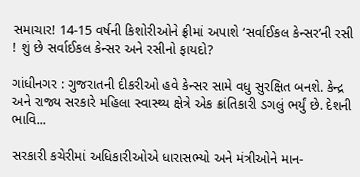સમાચાર! 14-15 વર્ષની કિશોરીઓને ફ્રીમાં અપાશે ‘સર્વાઈકલ કેન્સર’ની રસી ! શું છે સર્વાઈકલ કેન્સર અને રસીનો ફાયદો?

ગાંધીનગર : ગુજરાતની દીકરીઓ હવે કેન્સર સામે વધુ સુરક્ષિત બનશે. કેન્દ્ર અને રાજ્ય સરકારે મહિલા સ્વાસ્થ્ય ક્ષેત્રે એક ક્રાંતિકારી ડગલું ભર્યું છે. દેશની ભાવિ...

સરકારી કચેરીમાં અધિકારીઓએ ધારાસભ્યો અને મંત્રીઓને માન-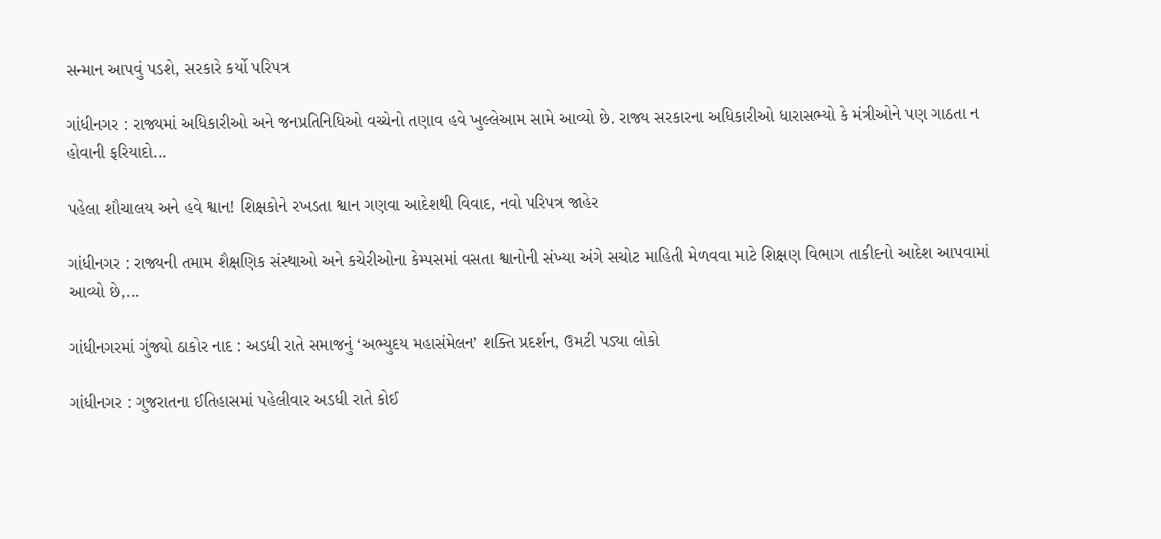સન્માન આપવું પડશે, સરકારે કર્યો પરિપત્ર

ગાંધીનગર : રાજ્યમાં અધિકારીઓ અને જનપ્રતિનિધિઓ વચ્ચેનો તણાવ હવે ખુલ્લેઆમ સામે આવ્યો છે. રાજ્ય સરકારના અધિકારીઓ ધારાસભ્યો કે મંત્રીઓને પણ ગાઠતા ન હોવાની ફરિયાદો...

પહેલા શૌચાલય અને હવે શ્વાન! શિક્ષકોને રખડતા શ્વાન ગણવા આદેશથી વિવાદ, નવો પરિપત્ર જાહેર

ગાંધીનગર : રાજ્યની તમામ શૈક્ષણિક સંસ્થાઓ અને કચેરીઓના કેમ્પસમાં વસતા શ્વાનોની સંખ્યા અંગે સચોટ માહિતી મેળવવા માટે શિક્ષણ વિભાગ તાકીદનો આદેશ આપવામાં આવ્યો છે,...

ગાંધીનગરમાં ગુંજ્યો ઠાકોર નાદ : અડધી રાતે સમાજનું ‘અભ્યુદય મહાસંમેલન’ શક્તિ પ્રદર્શન, ઉમટી પડ્યા લોકો

ગાંધીનગર : ગુજરાતના ઈતિહાસમાં પહેલીવાર અડધી રાતે કોઈ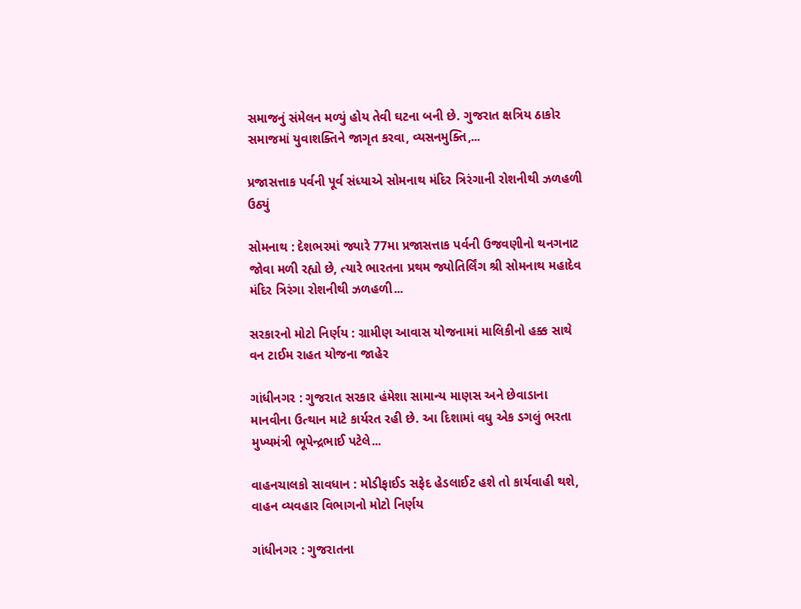સમાજનું સંમેલન મળ્યું હોય તેવી ઘટના બની છે. ગુજરાત ક્ષત્રિય ઠાકોર સમાજમાં યુવાશક્તિને જાગૃત કરવા, વ્યસનમુક્તિ,...

પ્રજાસત્તાક પર્વની પૂર્વ સંધ્યાએ સોમનાથ મંદિર ત્રિરંગાની રોશનીથી ઝળહળી ઉઠ્યું

સોમનાથ : દેશભરમાં જ્યારે 77મા પ્રજાસત્તાક પર્વની ઉજવણીનો થનગનાટ જોવા મળી રહ્યો છે, ત્યારે ભારતના પ્રથમ જ્યોતિર્લિંગ શ્રી સોમનાથ મહાદેવ મંદિર ત્રિરંગા રોશનીથી ઝળહળી...

સરકારનો મોટો નિર્ણય : ગ્રામીણ આવાસ યોજનામાં માલિકીનો હક્ક સાથે વન ટાઈમ રાહત યોજના જાહેર

ગાંધીનગર : ગુજરાત સરકાર હંમેશા સામાન્ય માણસ અને છેવાડાના માનવીના ઉત્થાન માટે કાર્યરત રહી છે. આ દિશામાં વધુ એક ડગલું ભરતા મુખ્યમંત્રી ભૂપેન્દ્રભાઈ પટેલે...

વાહનચાલકો સાવધાન : મોડીફાઈડ સફેદ હેડલાઈટ હશે તો કાર્યવાહી થશે, વાહન વ્યવહાર વિભાગનો મોટો નિર્ણય

ગાંધીનગર : ગુજરાતના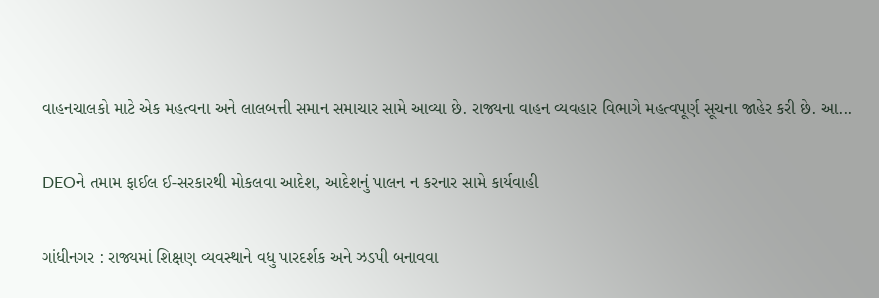વાહનચાલકો માટે એક મહત્વના અને લાલબત્તી સમાન સમાચાર સામે આવ્યા છે. રાજ્યના વાહન વ્યવહાર વિભાગે મહત્વપૂર્ણ સૂચના જાહેર કરી છે. આ...

DEOને તમામ ફાઈલ ઈ-સરકારથી મોકલવા આદેશ, આદેશનું પાલન ન કરનાર સામે કાર્યવાહી

ગાંધીનગર : રાજ્યમાં શિક્ષણ વ્યવસ્થાને વધુ પારદર્શક અને ઝડપી બનાવવા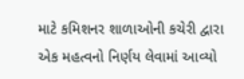માટે કમિશનર શાળાઓની કચેરી દ્વારા એક મહત્વનો નિર્ણય લેવામાં આવ્યો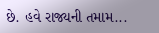છે. હવે રાજ્યની તમામ...